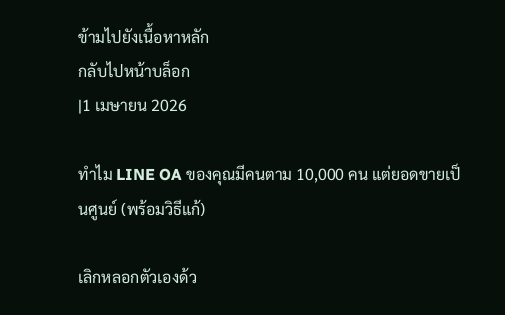ข้ามไปยังเนื้อหาหลัก
กลับไปหน้าบล็อก
|1 เมษายน 2026

ทำไม LINE OA ของคุณมีคนตาม 10,000 คน แต่ยอดขายเป็นศูนย์ (พร้อมวิธีแก้)

เลิกหลอกตัวเองด้ว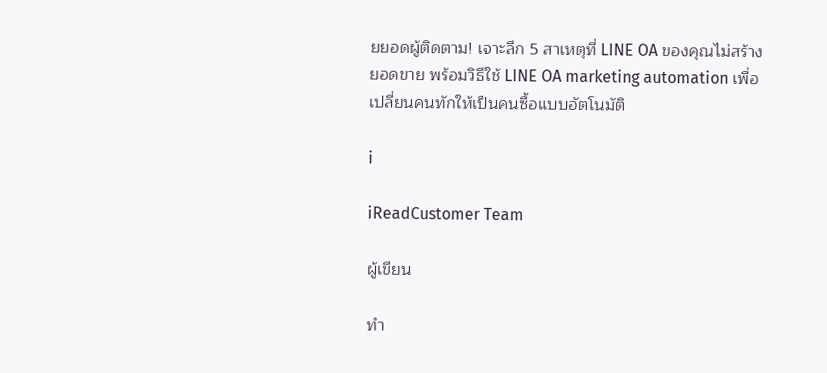ยยอดผู้ติดตาม! เจาะลึก 5 สาเหตุที่ LINE OA ของคุณไม่สร้างยอดขาย พร้อมวิธีใช้ LINE OA marketing automation เพื่อเปลี่ยนคนทักให้เป็นคนซื้อแบบอัตโนมัติ

i

iReadCustomer Team

ผู้เขียน

ทำ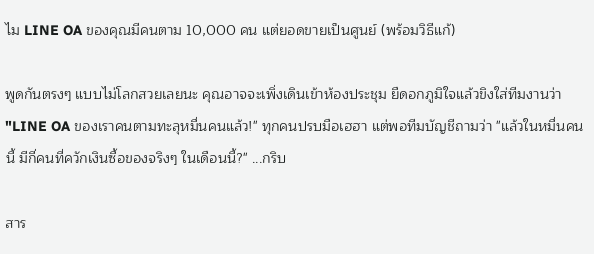ไม LINE OA ของคุณมีคนตาม 10,000 คน แต่ยอดขายเป็นศูนย์ (พร้อมวิธีแก้)

พูดกันตรงๆ แบบไม่โลกสวยเลยนะ คุณอาจจะเพิ่งเดินเข้าห้องประชุม ยืดอกภูมิใจแล้วขิงใส่ทีมงานว่า "LINE OA ของเราคนตามทะลุหมื่นคนแล้ว!" ทุกคนปรบมือเฮฮา แต่พอทีมบัญชีถามว่า "แล้วในหมื่นคนนี้ มีกี่คนที่ควักเงินซื้อของจริงๆ ในเดือนนี้?" ...กริบ

สาร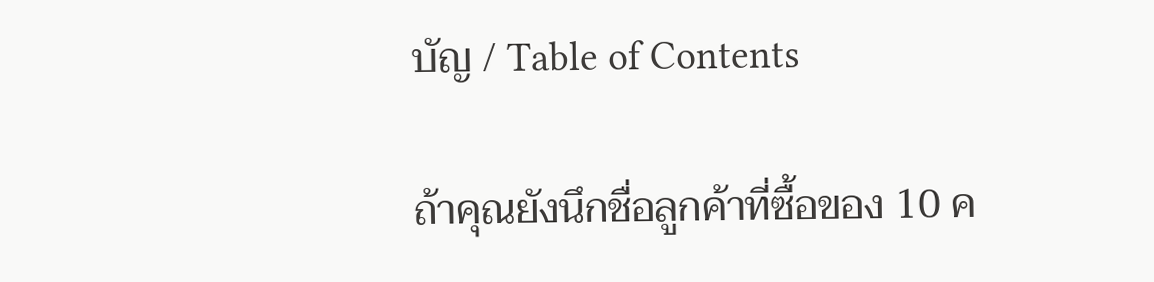บัญ / Table of Contents

ถ้าคุณยังนึกชื่อลูกค้าที่ซื้อของ 10 ค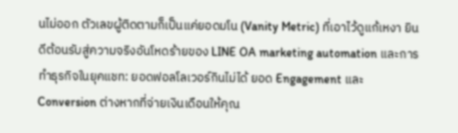นไม่ออก ตัวเลขผู้ติดตามก็เป็นแค่ยอดมโน (Vanity Metric) ที่เอาไว้ดูแก้เหงา ยินดีต้อนรับสู่ความจริงอันโหดร้ายของ LINE OA marketing automation และการทำธุรกิจในยุคแชท: ยอดฟอลโลเวอร์กินไม่ได้ ยอด Engagement และ Conversion ต่างหากที่จ่ายเงินเดือนให้คุณ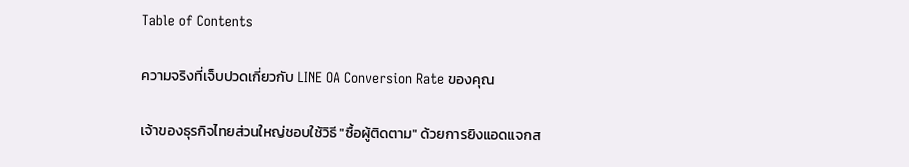Table of Contents

ความจริงที่เจ็บปวดเกี่ยวกับ LINE OA Conversion Rate ของคุณ

เจ้าของธุรกิจไทยส่วนใหญ่ชอบใช้วิธี "ซื้อผู้ติดตาม" ด้วยการยิงแอดแจกส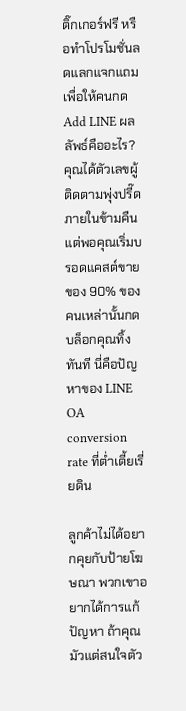ติ๊กเกอร์ฟรี หรือทำโปรโมชั่นลดแลกแจกแถมเพื่อให้คนกด Add LINE ผลลัพธ์คืออะไร? คุณได้ตัวเลขผู้ติดตามพุ่งปรี๊ดภายในข้ามคืน แต่พอคุณเริ่มบรอดแคสต์ขายของ 90% ของคนเหล่านั้นกดบล็อกคุณทิ้งทันที นี่คือปัญหาของ LINE OA conversion rate ที่ต่ำเตี้ยเรี่ยดิน

ลูกค้าไม่ได้อยากคุยกับป้ายโฆษณา พวกเขาอยากได้การแก้ปัญหา ถ้าคุณมัวแต่สนใจตัว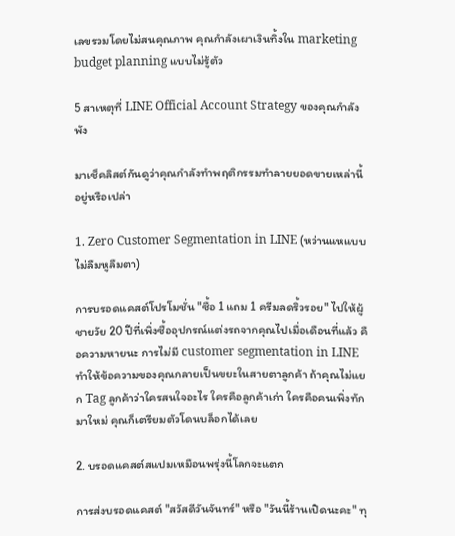เลขรวมโดยไม่สนคุณภาพ คุณกำลังเผาเงินทิ้งใน marketing budget planning แบบไม่รู้ตัว

5 สาเหตุที่ LINE Official Account Strategy ของคุณกำลังพัง

มาเช็คลิสต์กันดูว่าคุณกำลังทำพฤติกรรมทำลายยอดขายเหล่านี้อยู่หรือเปล่า

1. Zero Customer Segmentation in LINE (หว่านแหแบบไม่ลืมหูลืมตา)

การบรอดแคสต์โปรโมชั่น "ซื้อ 1 แถม 1 ครีมลดริ้วรอย" ไปให้ผู้ชายวัย 20 ปีที่เพิ่งซื้ออุปกรณ์แต่งรถจากคุณไปเมื่อเดือนที่แล้ว คือความหายนะ การไม่มี customer segmentation in LINE ทำให้ข้อความของคุณกลายเป็นขยะในสายตาลูกค้า ถ้าคุณไม่แยก Tag ลูกค้าว่าใครสนใจอะไร ใครคือลูกค้าเก่า ใครคือคนเพิ่งทักมาใหม่ คุณก็เตรียมตัวโดนบล็อกได้เลย

2. บรอดแคสต์สแปมเหมือนพรุ่งนี้โลกจะแตก

การส่งบรอดแคสต์ "สวัสดีวันจันทร์" หรือ "วันนี้ร้านเปิดนะคะ" ทุ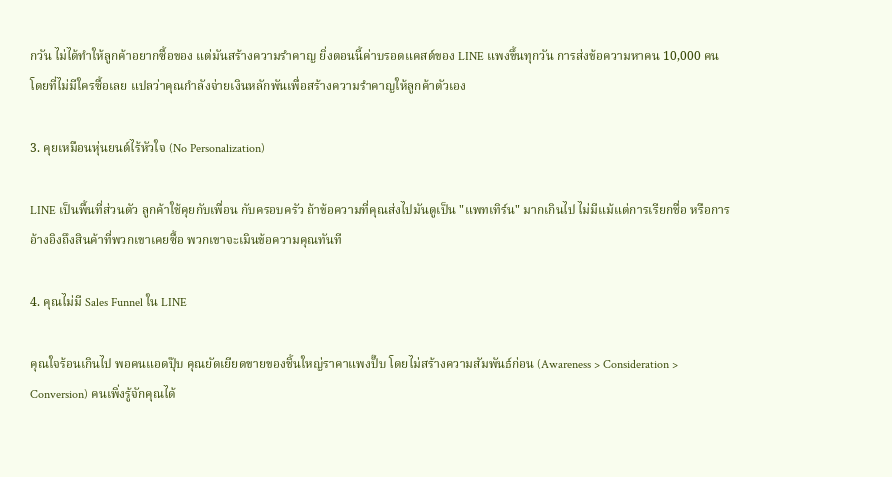กวัน ไม่ได้ทำให้ลูกค้าอยากซื้อของ แต่มันสร้างความรำคาญ ยิ่งตอนนี้ค่าบรอดแคสต์ของ LINE แพงขึ้นทุกวัน การส่งข้อความหาคน 10,000 คนโดยที่ไม่มีใครซื้อเลย แปลว่าคุณกำลังจ่ายเงินหลักพันเพื่อสร้างความรำคาญให้ลูกค้าตัวเอง

3. คุยเหมือนหุ่นยนต์ไร้หัวใจ (No Personalization)

LINE เป็นพื้นที่ส่วนตัว ลูกค้าใช้คุยกับเพื่อน กับครอบครัว ถ้าข้อความที่คุณส่งไปมันดูเป็น "แพทเทิร์น" มากเกินไป ไม่มีแม้แต่การเรียกชื่อ หรือการอ้างอิงถึงสินค้าที่พวกเขาเคยซื้อ พวกเขาจะเมินข้อความคุณทันที

4. คุณไม่มี Sales Funnel ใน LINE

คุณใจร้อนเกินไป พอคนแอดปุ๊บ คุณยัดเยียดขายของชิ้นใหญ่ราคาแพงปั๊บ โดยไม่สร้างความสัมพันธ์ก่อน (Awareness > Consideration > Conversion) คนเพิ่งรู้จักคุณได้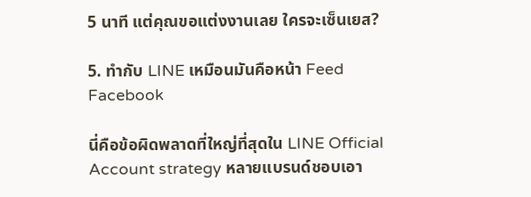5 นาที แต่คุณขอแต่งงานเลย ใครจะเซ็นเยส?

5. ทำกับ LINE เหมือนมันคือหน้า Feed Facebook

นี่คือข้อผิดพลาดที่ใหญ่ที่สุดใน LINE Official Account strategy หลายแบรนด์ชอบเอา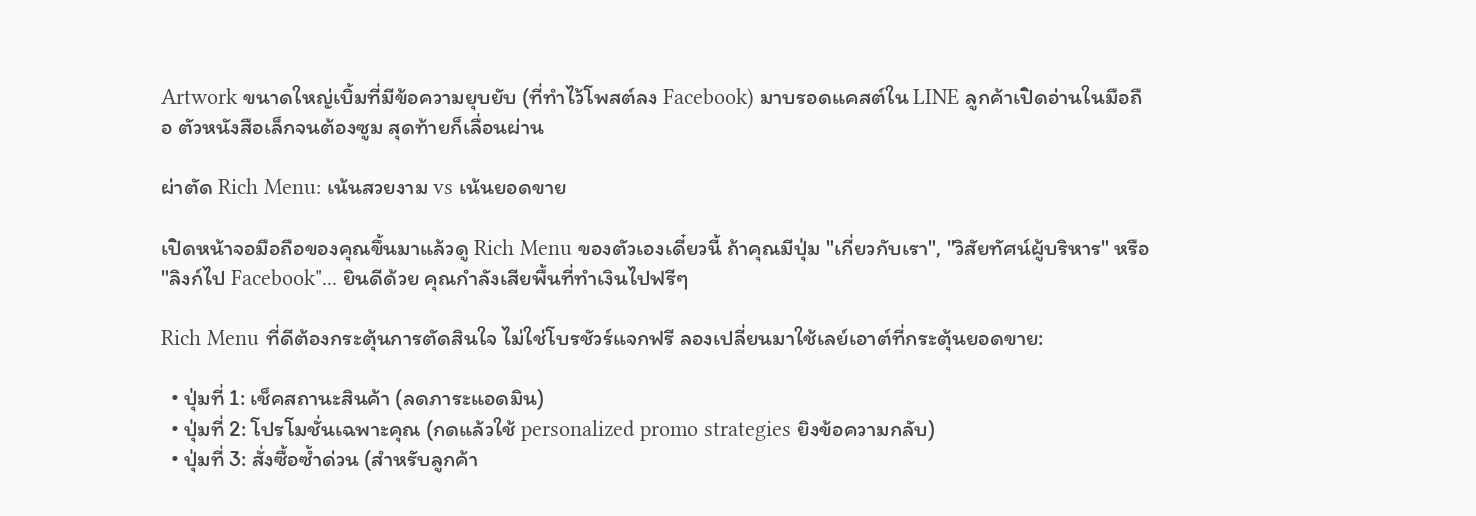Artwork ขนาดใหญ่เบิ้มที่มีข้อความยุบยับ (ที่ทำไว้โพสต์ลง Facebook) มาบรอดแคสต์ใน LINE ลูกค้าเปิดอ่านในมือถือ ตัวหนังสือเล็กจนต้องซูม สุดท้ายก็เลื่อนผ่าน

ผ่าตัด Rich Menu: เน้นสวยงาม vs เน้นยอดขาย

เปิดหน้าจอมือถือของคุณขึ้นมาแล้วดู Rich Menu ของตัวเองเดี๋ยวนี้ ถ้าคุณมีปุ่ม "เกี่ยวกับเรา", "วิสัยทัศน์ผู้บริหาร" หรือ "ลิงก์ไป Facebook"... ยินดีด้วย คุณกำลังเสียพื้นที่ทำเงินไปฟรีๆ

Rich Menu ที่ดีต้องกระตุ้นการตัดสินใจ ไม่ใช่โบรชัวร์แจกฟรี ลองเปลี่ยนมาใช้เลย์เอาต์ที่กระตุ้นยอดขาย:

  • ปุ่มที่ 1: เช็คสถานะสินค้า (ลดภาระแอดมิน)
  • ปุ่มที่ 2: โปรโมชั่นเฉพาะคุณ (กดแล้วใช้ personalized promo strategies ยิงข้อความกลับ)
  • ปุ่มที่ 3: สั่งซื้อซ้ำด่วน (สำหรับลูกค้า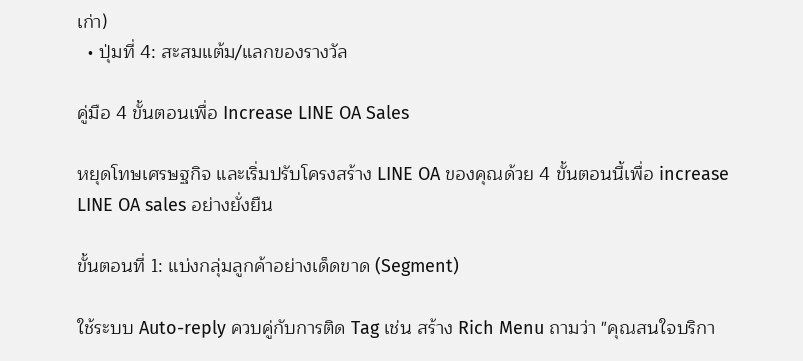เก่า)
  • ปุ่มที่ 4: สะสมแต้ม/แลกของรางวัล

คู่มือ 4 ขั้นตอนเพื่อ Increase LINE OA Sales

หยุดโทษเศรษฐกิจ และเริ่มปรับโครงสร้าง LINE OA ของคุณด้วย 4 ขั้นตอนนี้เพื่อ increase LINE OA sales อย่างยั่งยืน

ขั้นตอนที่ 1: แบ่งกลุ่มลูกค้าอย่างเด็ดขาด (Segment)

ใช้ระบบ Auto-reply ควบคู่กับการติด Tag เช่น สร้าง Rich Menu ถามว่า "คุณสนใจบริกา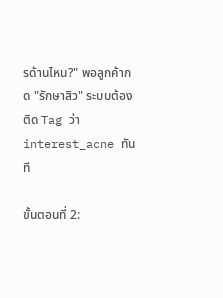รด้านไหน?" พอลูกค้ากด "รักษาสิว" ระบบต้องติด Tag ว่า interest_acne ทันที

ขั้นตอนที่ 2: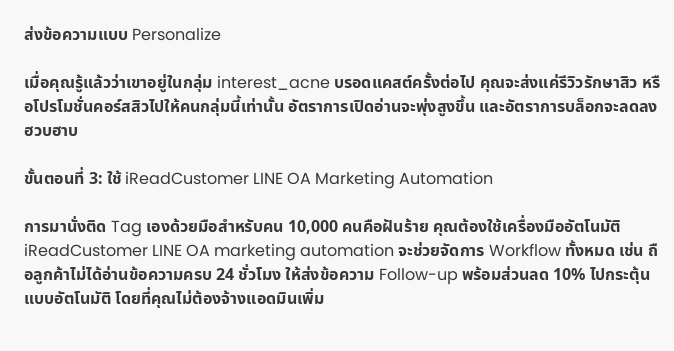ส่งข้อความแบบ Personalize

เมื่อคุณรู้แล้วว่าเขาอยู่ในกลุ่ม interest_acne บรอดแคสต์ครั้งต่อไป คุณจะส่งแค่รีวิวรักษาสิว หรือโปรโมชั่นคอร์สสิวไปให้คนกลุ่มนี้เท่านั้น อัตราการเปิดอ่านจะพุ่งสูงขึ้น และอัตราการบล็อกจะลดลงฮวบฮาบ

ขั้นตอนที่ 3: ใช้ iReadCustomer LINE OA Marketing Automation

การมานั่งติด Tag เองด้วยมือสำหรับคน 10,000 คนคือฝันร้าย คุณต้องใช้เครื่องมืออัตโนมัติ iReadCustomer LINE OA marketing automation จะช่วยจัดการ Workflow ทั้งหมด เช่น ถือลูกค้าไม่ได้อ่านข้อความครบ 24 ชั่วโมง ให้ส่งข้อความ Follow-up พร้อมส่วนลด 10% ไปกระตุ้นแบบอัตโนมัติ โดยที่คุณไม่ต้องจ้างแอดมินเพิ่ม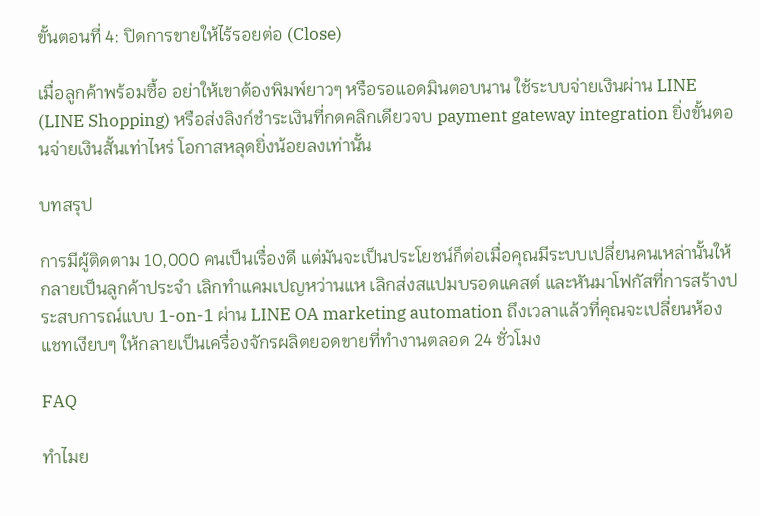ขั้นตอนที่ 4: ปิดการขายให้ไร้รอยต่อ (Close)

เมื่อลูกค้าพร้อมซื้อ อย่าให้เขาต้องพิมพ์ยาวๆ หรือรอแอดมินตอบนาน ใช้ระบบจ่ายเงินผ่าน LINE (LINE Shopping) หรือส่งลิงก์ชำระเงินที่กดคลิกเดียวจบ payment gateway integration ยิ่งขั้นตอนจ่ายเงินสั้นเท่าไหร่ โอกาสหลุดยิ่งน้อยลงเท่านั้น

บทสรุป

การมีผู้ติดตาม 10,000 คนเป็นเรื่องดี แต่มันจะเป็นประโยชน์ก็ต่อเมื่อคุณมีระบบเปลี่ยนคนเหล่านั้นให้กลายเป็นลูกค้าประจำ เลิกทำแคมเปญหว่านแห เลิกส่งสแปมบรอดแคสต์ และหันมาโฟกัสที่การสร้างประสบการณ์แบบ 1-on-1 ผ่าน LINE OA marketing automation ถึงเวลาแล้วที่คุณจะเปลี่ยนห้องแชทเงียบๆ ให้กลายเป็นเครื่องจักรผลิตยอดขายที่ทำงานตลอด 24 ชั่วโมง

FAQ

ทำไมย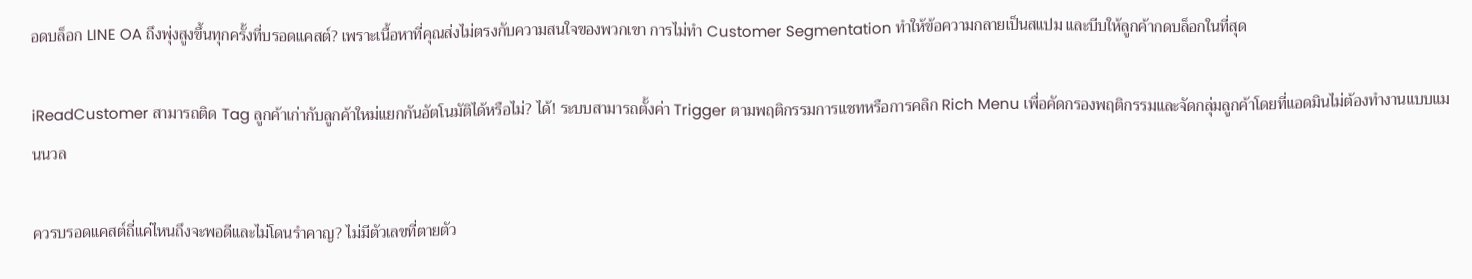อดบล็อก LINE OA ถึงพุ่งสูงขึ้นทุกครั้งที่บรอดแคสต์? เพราะเนื้อหาที่คุณส่งไม่ตรงกับความสนใจของพวกเขา การไม่ทำ Customer Segmentation ทำให้ข้อความกลายเป็นสแปม และบีบให้ลูกค้ากดบล็อกในที่สุด

iReadCustomer สามารถติด Tag ลูกค้าเก่ากับลูกค้าใหม่แยกกันอัตโนมัติได้หรือไม่? ได้! ระบบสามารถตั้งค่า Trigger ตามพฤติกรรมการแชทหรือการคลิก Rich Menu เพื่อคัดกรองพฤติกรรมและจัดกลุ่มลูกค้าโดยที่แอดมินไม่ต้องทำงานแบบแมนนวล

ควรบรอดแคสต์ถี่แค่ไหนถึงจะพอดีและไม่โดนรำคาญ? ไม่มีตัวเลขที่ตายตัว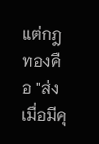แต่กฎทองคือ "ส่งเมื่อมีคุ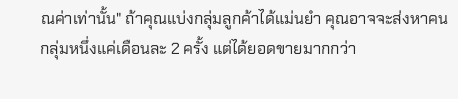ณค่าเท่านั้น" ถ้าคุณแบ่งกลุ่มลูกค้าได้แม่นยำ คุณอาจจะส่งหาคนกลุ่มหนึ่งแค่เดือนละ 2 ครั้ง แต่ได้ยอดขายมากกว่า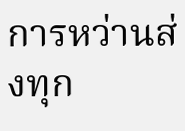การหว่านส่งทุก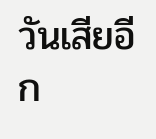วันเสียอีก